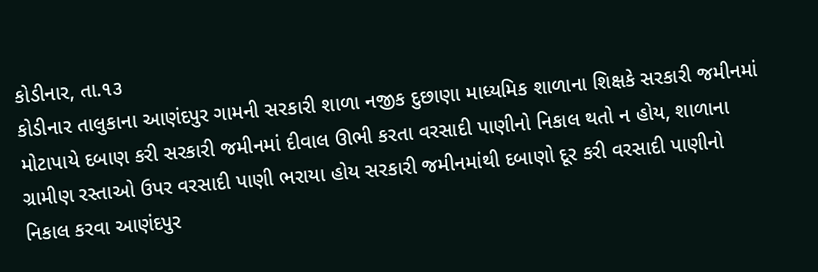કોડીનાર, તા.૧૩
કોડીનાર તાલુકાના આણંદપુર ગામની સરકારી શાળા નજીક દુછાણા માધ્યમિક શાળાના શિક્ષકે સરકારી જમીનમાં મોટાપાયે દબાણ કરી સરકારી જમીનમાં દીવાલ ઊભી કરતા વરસાદી પાણીનો નિકાલ થતો ન હોય, શાળાના ગ્રામીણ રસ્તાઓ ઉપર વરસાદી પાણી ભરાયા હોય સરકારી જમીનમાંથી દબાણો દૂર કરી વરસાદી પાણીનો નિકાલ કરવા આણંદપુર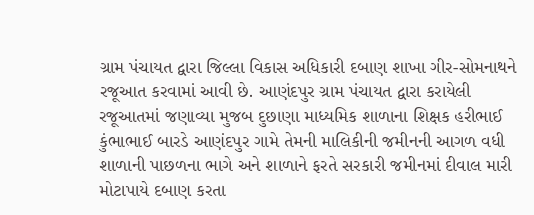ગ્રામ પંચાયત દ્વારા જિલ્લા વિકાસ અધિકારી દબાણ શાખા ગીર-સોમનાથને રજૂઆત કરવામાં આવી છે. આણંદપુર ગ્રામ પંચાયત દ્વારા કરાયેલી રજૂઆતમાં જણાવ્યા મુજબ દુછાણા માધ્યમિક શાળાના શિક્ષક હરીભાઈ કુંભાભાઈ બારડે આણંદપુર ગામે તેમની માલિકીની જમીનની આગળ વધી શાળાની પાછળના ભાગે અને શાળાને ફરતે સરકારી જમીનમાં દીવાલ મારી મોટાપાયે દબાણ કરતા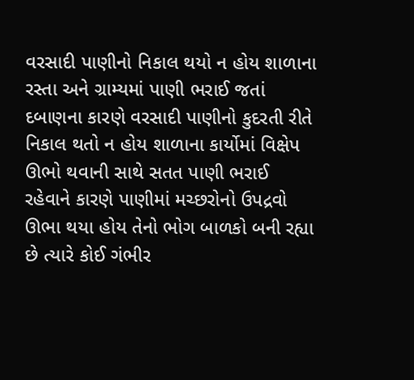વરસાદી પાણીનો નિકાલ થયો ન હોય શાળાના રસ્તા અને ગ્રામ્યમાં પાણી ભરાઈ જતાં દબાણના કારણે વરસાદી પાણીનો કુદરતી રીતે નિકાલ થતો ન હોય શાળાના કાર્યોમાં વિક્ષેપ ઊભો થવાની સાથે સતત પાણી ભરાઈ રહેવાને કારણે પાણીમાં મચ્છરોનો ઉપદ્રવો ઊભા થયા હોય તેનો ભોગ બાળકો બની રહ્યા છે ત્યારે કોઈ ગંભીર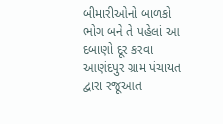બીમારીઓનો બાળકો ભોગ બને તે પહેલાં આ દબાણો દૂર કરવા આણંદપુર ગ્રામ પંચાયત દ્વારા રજૂઆત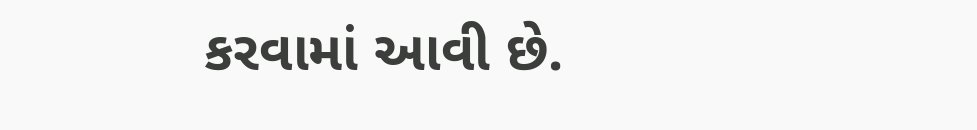કરવામાં આવી છે.